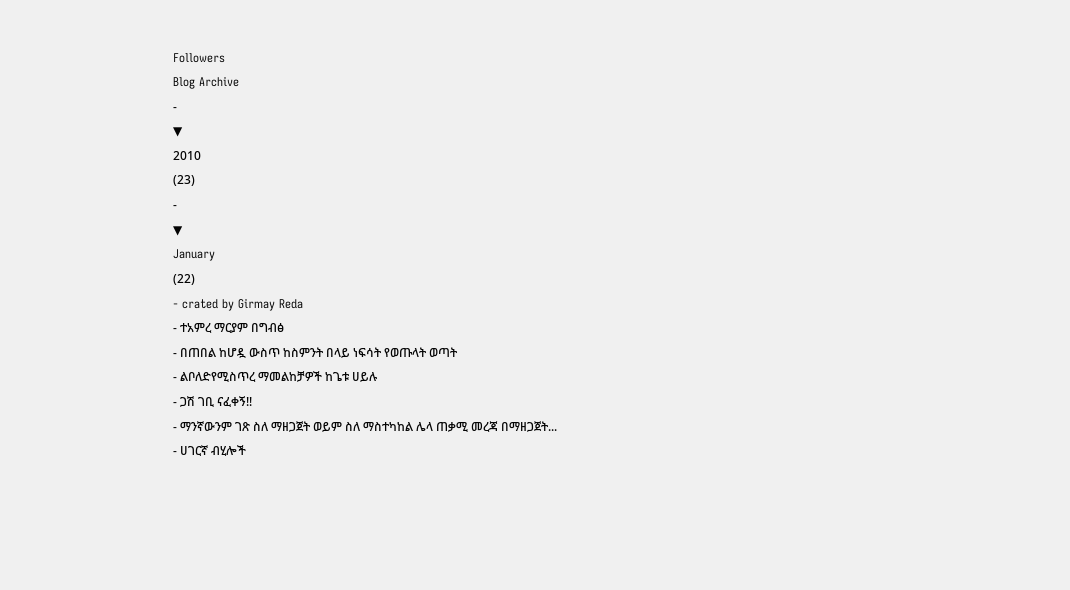Followers
Blog Archive
-
▼
2010
(23)
-
▼
January
(22)
- crated by Girmay Reda
- ተአምረ ማርያም በግብፅ
- በጠበል ከሆዷ ውስጥ ከስምንት በላይ ነፍሳት የወጡላት ወጣት
- ልቦለድየሚስጥረ ማመልከቻዎች ከጌቱ ሀይሉ
- ጋሽ ገቢ ናፈቀኝ!!
- ማንኛውንም ገጽ ስለ ማዘጋጀት ወይም ስለ ማስተካከል ሌላ ጠቃሚ መረጃ በማዘጋጀት...
- ሀገርኛ ብሂሎች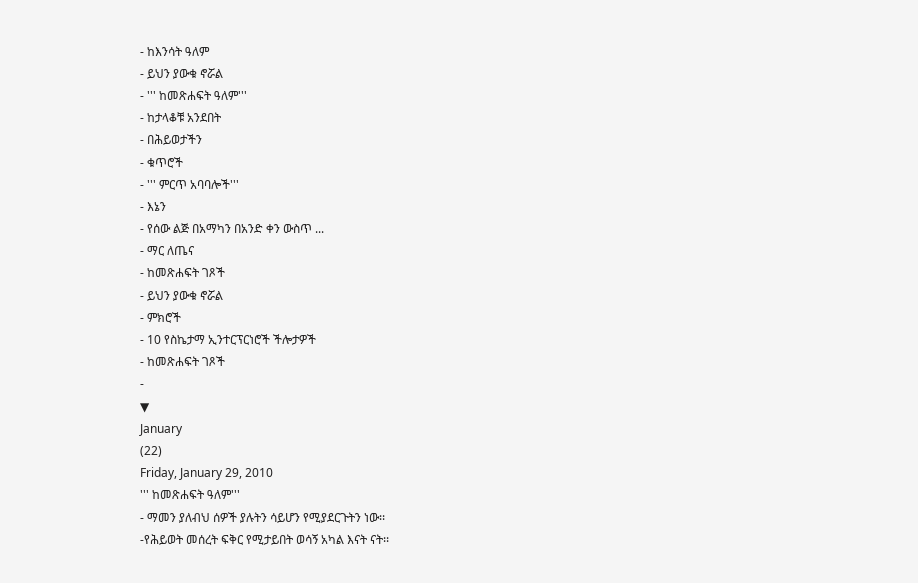- ከእንሳት ዓለም
- ይህን ያውቁ ኖሯል
- ''' ከመጽሐፍት ዓለም'''
- ከታላቆቹ አንደበት
- በሕይወታችን
- ቁጥሮች
- ''' ምርጥ አባባሎች'''
- እኔን
- የሰው ልጅ በአማካን በአንድ ቀን ውስጥ ...
- ማር ለጤና
- ከመጽሐፍት ገጾች
- ይህን ያውቁ ኖሯል
- ምክሮች
- 10 የስኬታማ ኢንተርፕርነሮች ችሎታዎች
- ከመጽሐፍት ገጾች
-
▼
January
(22)
Friday, January 29, 2010
''' ከመጽሐፍት ዓለም'''
- ማመን ያለብህ ሰዎች ያሉትን ሳይሆን የሚያደርጉትን ነው፡፡
-የሕይወት መሰረት ፍቅር የሚታይበት ወሳኝ አካል እናት ናት፡፡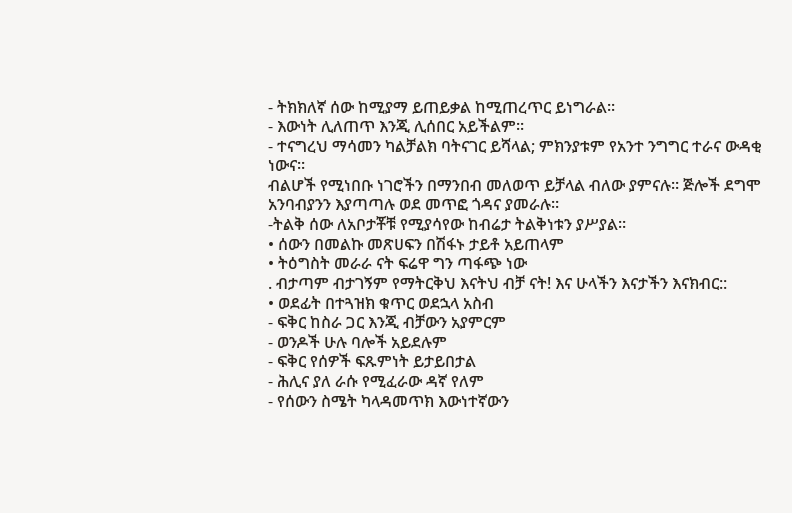- ትክክለኛ ሰው ከሚያማ ይጠይቃል ከሚጠረጥር ይነግራል፡፡
- እውነት ሊለጠጥ እንጂ ሊሰበር አይችልም፡፡
- ተናግረህ ማሳመን ካልቻልክ ባትናገር ይሻላል; ምክንያቱም የአንተ ንግግር ተራና ውዳቂ ነውና፡፡
ብልሆች የሚነበቡ ነገሮችን በማንበብ መለወጥ ይቻላል ብለው ያምናሉ። ጅሎች ደግሞ አንባብያንን እያጣጣሉ ወደ መጥፎ ጎዳና ያመራሉ።
-ትልቅ ሰው ለአቦታቾቹ የሚያሳየው ከብሬታ ትልቅነቱን ያሥያል።
• ሰውን በመልኩ መጽሀፍን በሽፋኑ ታይቶ አይጠላም
• ትዕግስት መራራ ናት ፍሬዋ ግን ጣፋጭ ነው
. ብታጣም ብታገኝም የማትርቅህ እናትህ ብቻ ናት! እና ሁላችን እናታችን እናክብር::
• ወደፊት በተጓዝክ ቁጥር ወደኋላ አስብ
- ፍቅር ከስራ ጋር እንጂ ብቻውን አያምርም
- ወንዶች ሁሉ ባሎች አይደሉም
- ፍቅር የሰዎች ፍጹምነት ይታይበታል
- ሕሊና ያለ ራሱ የሚፈራው ዳኛ የለም
- የሰውን ስሜት ካላዳመጥክ እውነተኛውን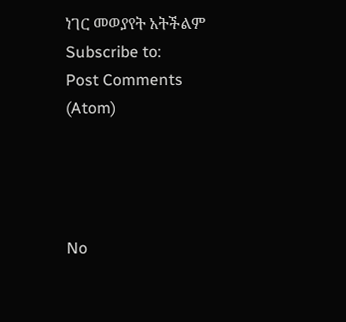ነገር መወያየት አትችልም
Subscribe to:
Post Comments (Atom)




No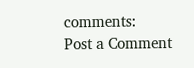comments:
Post a Comment